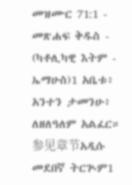መዝሙር 71:1 - መጽሐፍ ቅዱስ - (ካቶሊካዊ እትም - ኤማሁስ)1 አቤቱ፥ አንተን ታመንሁ፥ ለዘለዓለም አልፈር። 参见章节አዲሱ መደበኛ ትርጒም1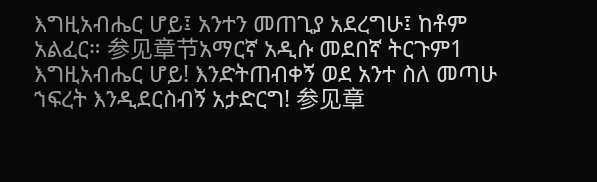እግዚአብሔር ሆይ፤ አንተን መጠጊያ አደረግሁ፤ ከቶም አልፈር። 参见章节አማርኛ አዲሱ መደበኛ ትርጉም1 እግዚአብሔር ሆይ! እንድትጠብቀኝ ወደ አንተ ስለ መጣሁ ኀፍረት እንዲደርስብኝ አታድርግ! 参见章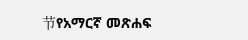节የአማርኛ መጽሐፍ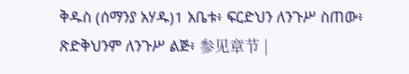ቅዱስ (ሰማንያ አሃዱ)1 አቤቱ፥ ፍርድህን ለንጉሥ ስጠው፥ ጽድቅህንም ለንጉሥ ልጅ፥ 参见章节 |